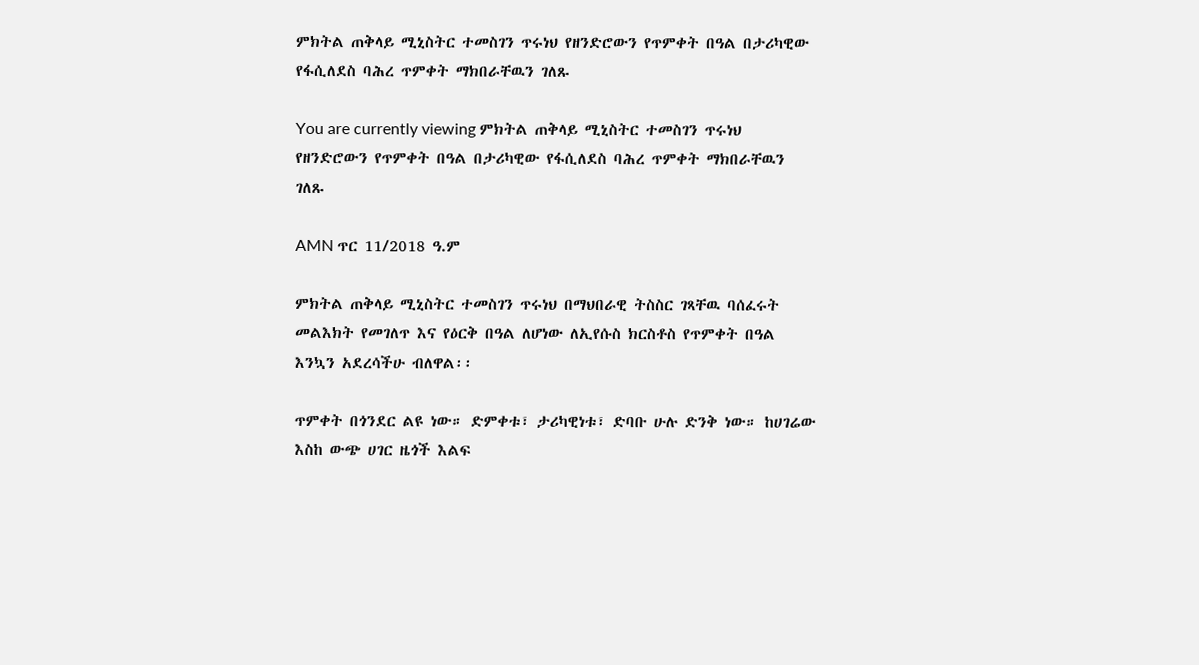ምክትል ጠቅላይ ሚኒስትር ተመስገን ጥሩነህ የዘንድሮውን የጥምቀት በዓል በታሪካዊው የፋሲለደስ ባሕረ ጥምቀት ማክበራቸዉን ገለጹ

You are currently viewing ምክትል ጠቅላይ ሚኒስትር ተመስገን ጥሩነህ የዘንድሮውን የጥምቀት በዓል በታሪካዊው የፋሲለደስ ባሕረ ጥምቀት ማክበራቸዉን ገለጹ

AMN ጥር 11/2018 ዓ.ም

ምክትል ጠቅላይ ሚኒስትር ተመስገን ጥሩነህ በማህበራዊ ትስስር ገጻቸዉ ባሰፈሩት መልእክት የመገለጥ እና የዕርቅ በዓል ለሆነው ለኢየሱስ ክርስቶስ የጥምቀት በዓል እንኳን አደረሳችሁ ብለዋል፡፡

ጥምቀት በጎንደር ልዩ ነው። ድምቀቱ፣ ታሪካዊነቱ፣ ድባቡ ሁሉ ድንቅ ነው። ከሀገሬው እስከ ውጭ ሀገር ዜጎች እልፍ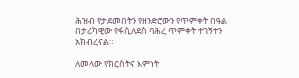ሕዝብ የታደመበትን የዘንድሮውን የጥምቀት በዓል በታሪካዊው የፋሲለደስ ባሕረ ጥምቀት ተገኝተን አክብረናል።

ለመላው የክርስትና እምነት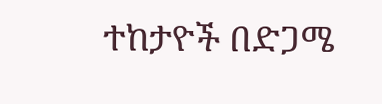ተከታዮች በድጋሜ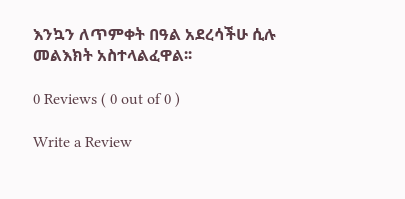እንኳን ለጥምቀት በዓል አደረሳችሁ ሲሉ መልእክት አስተላልፈዋል፡፡

0 Reviews ( 0 out of 0 )

Write a Review